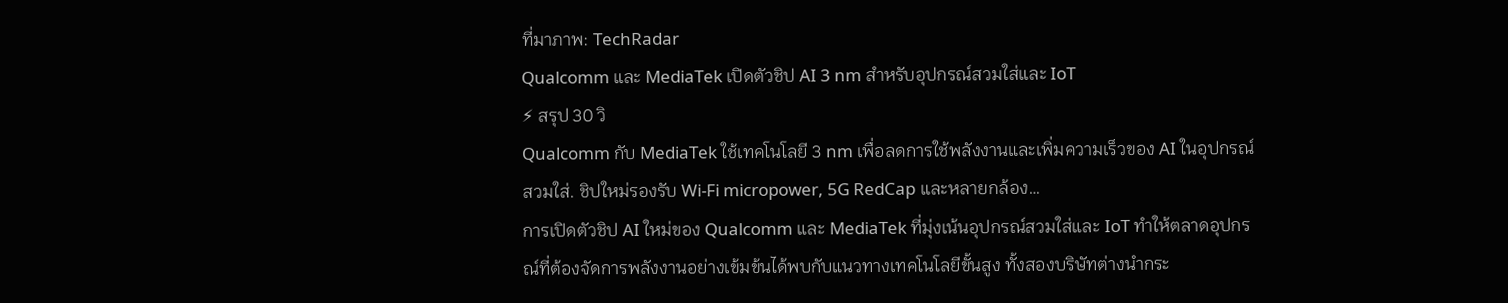ที่มาภาพ: TechRadar
Qualcomm และ MediaTek เปิดตัวชิป AI 3 nm สำหรับอุปกรณ์สวมใส่และ IoT
⚡ สรุป 30 วิ
Qualcomm กับ MediaTek ใช้เทคโนโลยี 3 nm เพื่อลดการใช้พลังงานและเพิ่มความเร็วของ AI ในอุปกรณ์สวมใส่. ชิปใหม่รองรับ Wi‑Fi micropower, 5G RedCap และหลายกล้อง…
การเปิดตัวชิป AI ใหม่ของ Qualcomm และ MediaTek ที่มุ่งเน้นอุปกรณ์สวมใส่และ IoT ทำให้ตลาดอุปกรณ์ที่ต้องจัดการพลังงานอย่างเข้มข้นได้พบกับแนวทางเทคโนโลยีขั้นสูง ทั้งสองบริษัทต่างนำกระ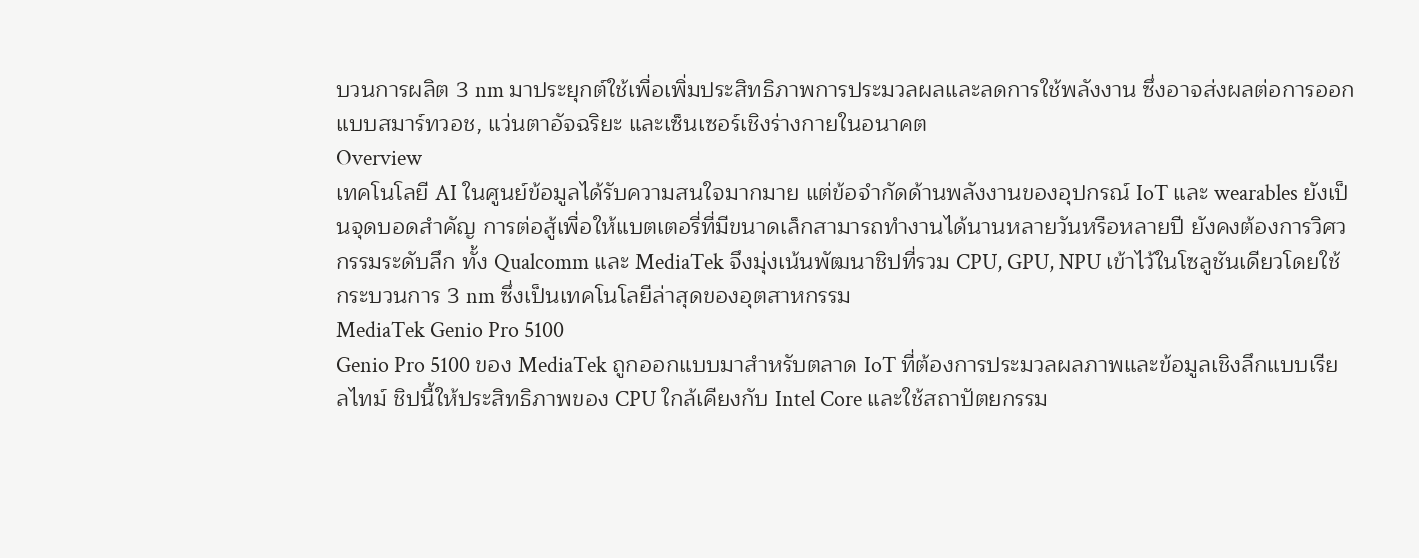บวนการผลิต 3 nm มาประยุกต์ใช้เพื่อเพิ่มประสิทธิภาพการประมวลผลและลดการใช้พลังงาน ซึ่งอาจส่งผลต่อการออกแบบสมาร์ทวอช, แว่นตาอัจฉริยะ และเซ็นเซอร์เชิงร่างกายในอนาคต
Overview
เทคโนโลยี AI ในศูนย์ข้อมูลได้รับความสนใจมากมาย แต่ข้อจำกัดด้านพลังงานของอุปกรณ์ IoT และ wearables ยังเป็นจุดบอดสำคัญ การต่อสู้เพื่อให้แบตเตอรี่ที่มีขนาดเล็กสามารถทำงานได้นานหลายวันหรือหลายปี ยังคงต้องการวิศวกรรมระดับลึก ทั้ง Qualcomm และ MediaTek จึงมุ่งเน้นพัฒนาชิปที่รวม CPU, GPU, NPU เข้าไว้ในโซลูชันเดียวโดยใช้กระบวนการ 3 nm ซึ่งเป็นเทคโนโลยีล่าสุดของอุตสาหกรรม
MediaTek Genio Pro 5100
Genio Pro 5100 ของ MediaTek ถูกออกแบบมาสำหรับตลาด IoT ที่ต้องการประมวลผลภาพและข้อมูลเชิงลึกแบบเรียลไทม์ ชิปนี้ให้ประสิทธิภาพของ CPU ใกล้เคียงกับ Intel Core และใช้สถาปัตยกรรม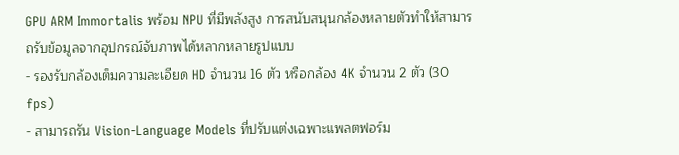GPU ARM Immortalis พร้อม NPU ที่มีพลังสูง การสนับสนุนกล้องหลายตัวทำให้สามารถรับข้อมูลจากอุปกรณ์จับภาพได้หลากหลายรูปแบบ
- รองรับกล้องเต็มความละเอียด HD จำนวน 16 ตัว หรือกล้อง 4K จำนวน 2 ตัว (30 fps)
- สามารถรัน Vision‑Language Models ที่ปรับแต่งเฉพาะแพลตฟอร์ม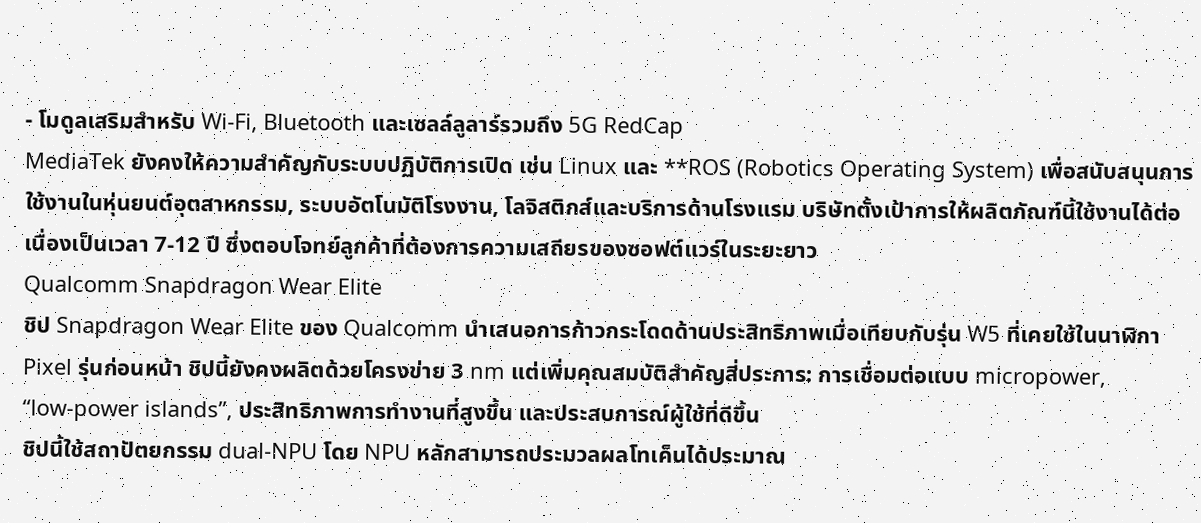- โมดูลเสริมสำหรับ Wi‑Fi, Bluetooth และเซลล์ลูลาร์รวมถึง 5G RedCap
MediaTek ยังคงให้ความสำคัญกับระบบปฏิบัติการเปิด เช่น Linux และ **ROS (Robotics Operating System) เพื่อสนับสนุนการใช้งานในหุ่นยนต์อุตสาหกรรม, ระบบอัตโนมัติโรงงาน, โลจิสติกส์และบริการด้านโรงแรม บริษัทตั้งเป้าการให้ผลิตภัณฑ์นี้ใช้งานได้ต่อเนื่องเป็นเวลา 7‑12 ปี ซึ่งตอบโจทย์ลูกค้าที่ต้องการความเสถียรของซอฟต์แวร์ในระยะยาว
Qualcomm Snapdragon Wear Elite
ชิป Snapdragon Wear Elite ของ Qualcomm นำเสนอการก้าวกระโดดด้านประสิทธิภาพเมื่อเทียบกับรุ่น W5 ที่เคยใช้ในนาฬิกา Pixel รุ่นก่อนหน้า ชิปนี้ยังคงผลิตด้วยโครงข่าย 3 nm แต่เพิ่มคุณสมบัติสำคัญสี่ประการ: การเชื่อมต่อแบบ micropower, “low‑power islands”, ประสิทธิภาพการทำงานที่สูงขึ้น และประสบการณ์ผู้ใช้ที่ดีขึ้น
ชิปนี้ใช้สถาปัตยกรรม dual‑NPU โดย NPU หลักสามารถประมวลผลโทเค็นได้ประมาณ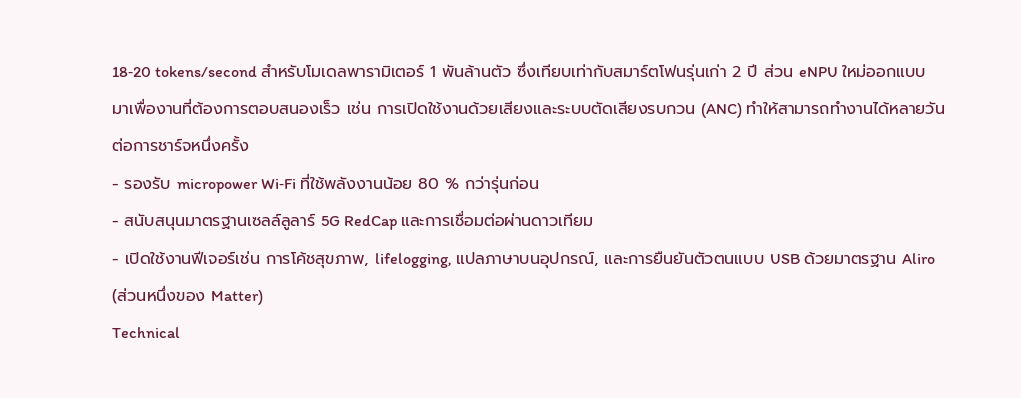18‑20 tokens/second สำหรับโมเดลพารามิเตอร์ 1 พันล้านตัว ซึ่งเทียบเท่ากับสมาร์ตโฟนรุ่นเก่า 2 ปี ส่วน eNPU ใหม่ออกแบบมาเพื่องานที่ต้องการตอบสนองเร็ว เช่น การเปิดใช้งานด้วยเสียงและระบบตัดเสียงรบกวน (ANC) ทำให้สามารถทำงานได้หลายวันต่อการชาร์จหนึ่งครั้ง
- รองรับ micropower Wi‑Fi ที่ใช้พลังงานน้อย 80 % กว่ารุ่นก่อน
- สนับสนุนมาตรฐานเซลล์ลูลาร์ 5G RedCap และการเชื่อมต่อผ่านดาวเทียม
- เปิดใช้งานฟีเจอร์เช่น การโค้ชสุขภาพ, lifelogging, แปลภาษาบนอุปกรณ์, และการยืนยันตัวตนแบบ USB ด้วยมาตรฐาน Aliro (ส่วนหนึ่งของ Matter)
Technical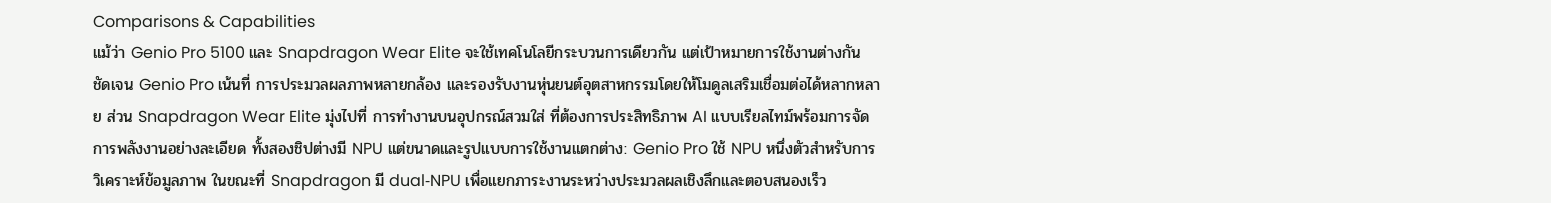Comparisons & Capabilities
แม้ว่า Genio Pro 5100 และ Snapdragon Wear Elite จะใช้เทคโนโลยีกระบวนการเดียวกัน แต่เป้าหมายการใช้งานต่างกันชัดเจน Genio Pro เน้นที่ การประมวลผลภาพหลายกล้อง และรองรับงานหุ่นยนต์อุตสาหกรรมโดยให้โมดูลเสริมเชื่อมต่อได้หลากหลาย ส่วน Snapdragon Wear Elite มุ่งไปที่ การทำงานบนอุปกรณ์สวมใส่ ที่ต้องการประสิทธิภาพ AI แบบเรียลไทม์พร้อมการจัดการพลังงานอย่างละเอียด ทั้งสองชิปต่างมี NPU แต่ขนาดและรูปแบบการใช้งานแตกต่าง: Genio Pro ใช้ NPU หนึ่งตัวสำหรับการวิเคราะห์ข้อมูลภาพ ในขณะที่ Snapdragon มี dual‑NPU เพื่อแยกภาระงานระหว่างประมวลผลเชิงลึกและตอบสนองเร็ว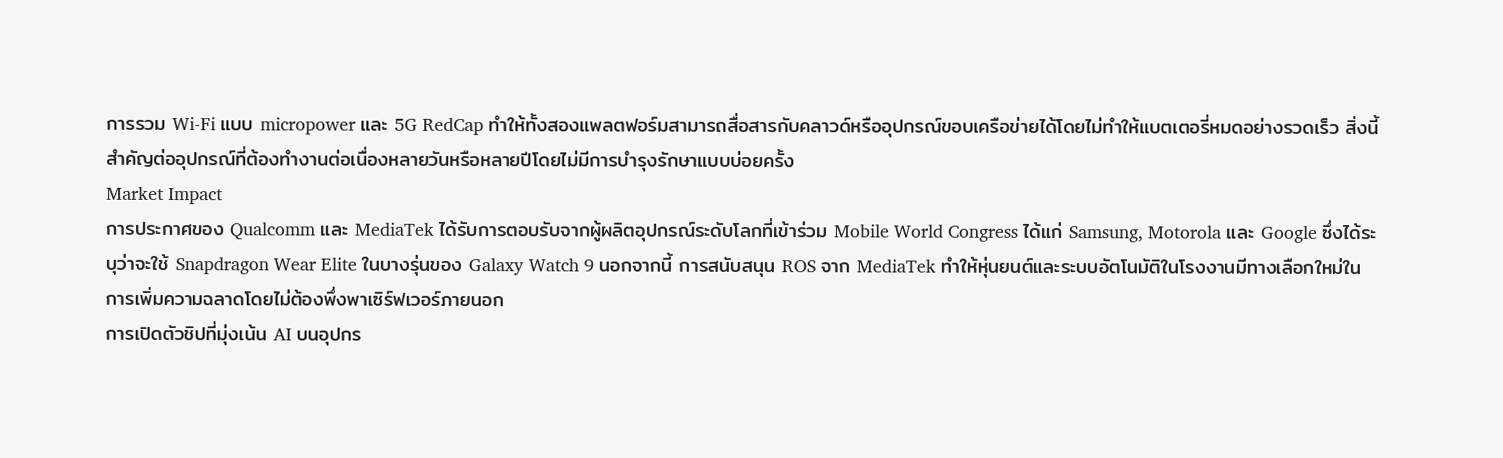การรวม Wi‑Fi แบบ micropower และ 5G RedCap ทำให้ทั้งสองแพลตฟอร์มสามารถสื่อสารกับคลาวด์หรืออุปกรณ์ขอบเครือข่ายได้โดยไม่ทำให้แบตเตอรี่หมดอย่างรวดเร็ว สิ่งนี้สำคัญต่ออุปกรณ์ที่ต้องทำงานต่อเนื่องหลายวันหรือหลายปีโดยไม่มีการบำรุงรักษาแบบบ่อยครั้ง
Market Impact
การประกาศของ Qualcomm และ MediaTek ได้รับการตอบรับจากผู้ผลิตอุปกรณ์ระดับโลกที่เข้าร่วม Mobile World Congress ได้แก่ Samsung, Motorola และ Google ซึ่งได้ระบุว่าจะใช้ Snapdragon Wear Elite ในบางรุ่นของ Galaxy Watch 9 นอกจากนี้ การสนับสนุน ROS จาก MediaTek ทำให้หุ่นยนต์และระบบอัตโนมัติในโรงงานมีทางเลือกใหม่ในการเพิ่มความฉลาดโดยไม่ต้องพึ่งพาเซิร์ฟเวอร์ภายนอก
การเปิดตัวชิปที่มุ่งเน้น AI บนอุปกร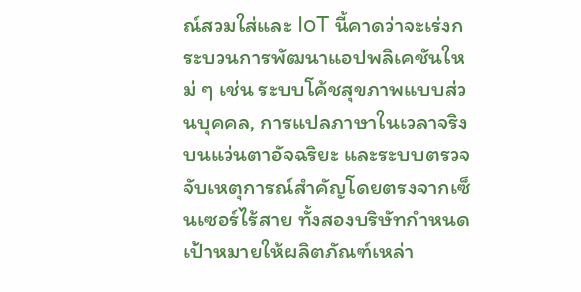ณ์สวมใส่และ IoT นี้คาดว่าจะเร่งกระบวนการพัฒนาแอปพลิเคชันใหม่ ๆ เช่น ระบบโค้ชสุขภาพแบบส่วนบุคคล, การแปลภาษาในเวลาจริงบนแว่นตาอัจฉริยะ และระบบตรวจจับเหตุการณ์สำคัญโดยตรงจากเซ็นเซอร์ไร้สาย ทั้งสองบริษัทกำหนดเป้าหมายให้ผลิตภัณฑ์เหล่า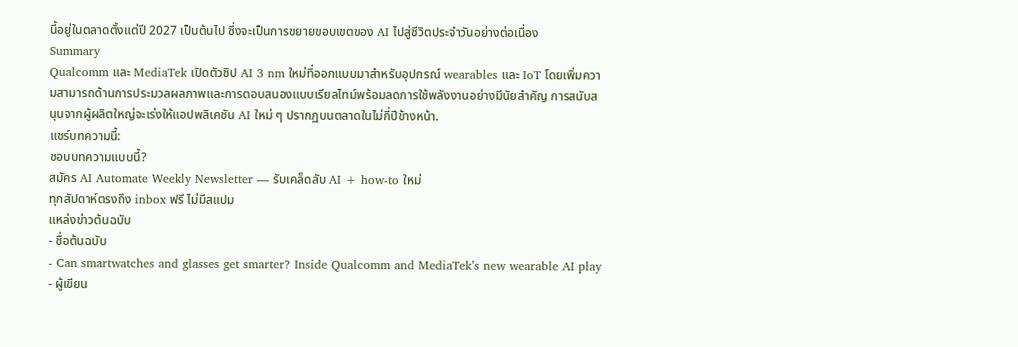นี้อยู่ในตลาดตั้งแต่ปี 2027 เป็นต้นไป ซึ่งจะเป็นการขยายขอบเขตของ AI ไปสู่ชีวิตประจำวันอย่างต่อเนื่อง
Summary
Qualcomm และ MediaTek เปิดตัวชิป AI 3 nm ใหม่ที่ออกแบบมาสำหรับอุปกรณ์ wearables และ IoT โดยเพิ่มความสามารถด้านการประมวลผลภาพและการตอบสนองแบบเรียลไทม์พร้อมลดการใช้พลังงานอย่างมีนัยสำคัญ การสนับสนุนจากผู้ผลิตใหญ่จะเร่งให้แอปพลิเคชัน AI ใหม่ ๆ ปรากฏบนตลาดในไม่กี่ปีข้างหน้า.
แชร์บทความนี้:
ชอบบทความแบบนี้?
สมัคร AI Automate Weekly Newsletter — รับเคล็ดลับ AI + how-to ใหม่
ทุกสัปดาห์ตรงถึง inbox ฟรี ไม่มีสแปม
แหล่งข่าวต้นฉบับ
- ชื่อต้นฉบับ
- Can smartwatches and glasses get smarter? Inside Qualcomm and MediaTek’s new wearable AI play
- ผู้เขียน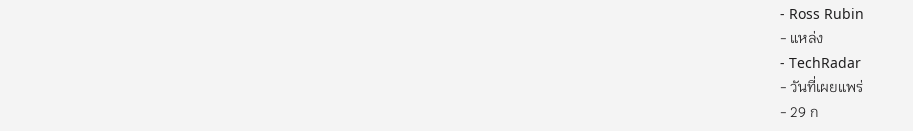- Ross Rubin
- แหล่ง
- TechRadar
- วันที่เผยแพร่
- 29 ก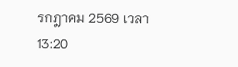รกฎาคม 2569 เวลา 13:20